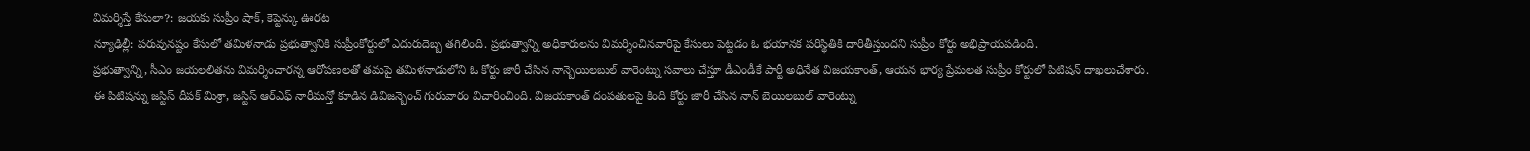విమర్శిస్తే కేసులా?: జయకు సుప్రీం షాక్, కెప్టెన్కు ఊరట
న్యూఢిల్లీ: పరువునష్టం కేసులో తమిళనాడు ప్రభుత్వానికి సుప్రీంకోర్టులో ఎదురుదెబ్బ తగిలింది. ప్రభుత్వాన్ని అధికారులను విమర్శించినవారిపై కేసులు పెట్టడం ఓ భయానక పరిస్థితికి దారితీస్తుందని సుప్రీం కోర్టు అభిప్రాయపడింది.
ప్రభుత్వాన్ని, సీఎం జయలలితను విమర్శించారన్న ఆరోపణలతో తమపై తమిళనాడులోని ఓ కోర్టు జారీ చేసిన నాన్బెయిలబుల్ వారెంట్ను సవాలు చేస్తూ డీఎండీకే పార్టీ అధినేత విజయకాంత్, ఆయన భార్య ప్రేమలత సుప్రీం కోర్టులో పిటిషన్ దాఖలుచేశారు.
ఈ పిటిషన్ను జస్టిస్ దీపక్ మిశ్రా, జస్టిస్ ఆర్ఎఫ్ నారీమన్తో కూడిన డివిజన్బెంచ్ గురువారం విచారించింది. విజయకాంత్ దంపతులపై కింది కోర్టు జారీ చేసిన నాన్ బెయిలబుల్ వారెంట్ను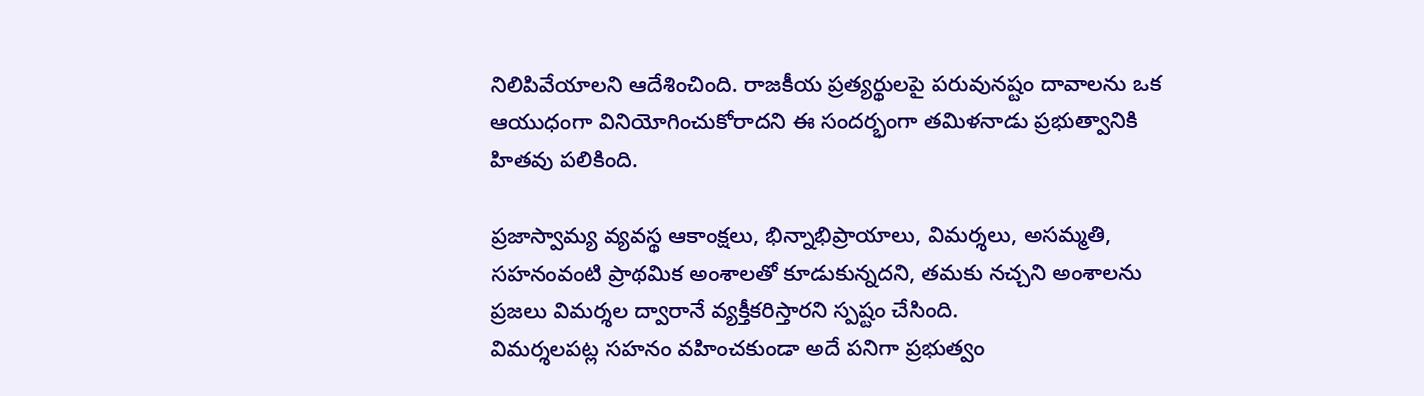నిలిపివేయాలని ఆదేశించింది. రాజకీయ ప్రత్యర్థులపై పరువునష్టం దావాలను ఒక ఆయుధంగా వినియోగించుకోరాదని ఈ సందర్భంగా తమిళనాడు ప్రభుత్వానికి హితవు పలికింది.

ప్రజాస్వామ్య వ్యవస్థ ఆకాంక్షలు, భిన్నాభిప్రాయాలు, విమర్శలు, అసమ్మతి, సహనంవంటి ప్రాథమిక అంశాలతో కూడుకున్నదని, తమకు నచ్చని అంశాలను ప్రజలు విమర్శల ద్వారానే వ్యక్తీకరిస్తారని స్పష్టం చేసింది.
విమర్శలపట్ల సహనం వహించకుండా అదే పనిగా ప్రభుత్వం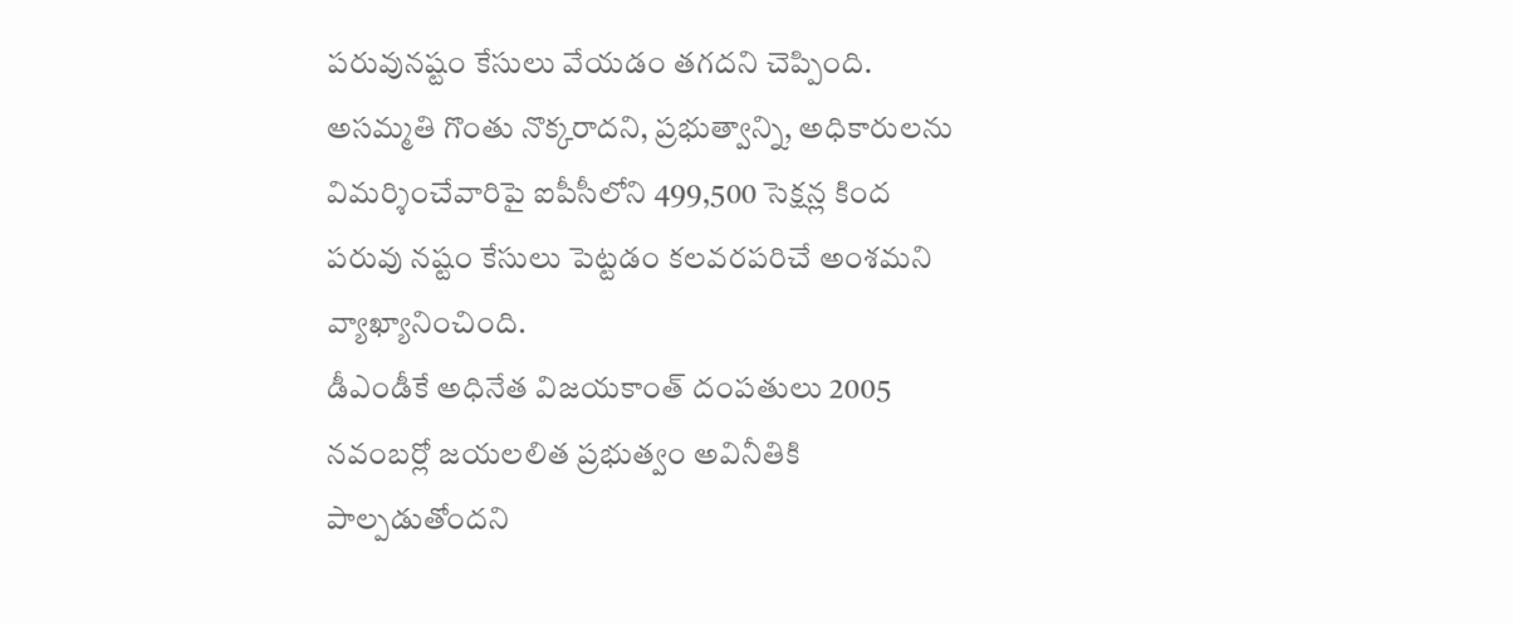పరువునష్టం కేసులు వేయడం తగదని చెప్పింది. అసమ్మతి గొంతు నొక్కరాదని, ప్రభుత్వాన్ని, అధికారులను విమర్శించేవారిపై ఐపీసీలోని 499,500 సెక్షన్ల కింద పరువు నష్టం కేసులు పెట్టడం కలవరపరిచే అంశమని వ్యాఖ్యానించింది.
డీఎండీకే అధినేత విజయకాంత్ దంపతులు 2005 నవంబర్లో జయలలిత ప్రభుత్వం అవినీతికి పాల్పడుతోందని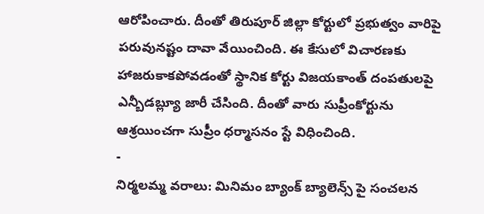ఆరోపించారు. దీంతో తిరుపూర్ జిల్లా కోర్టులో ప్రభుత్వం వారిపై పరువునష్టం దావా వేయించింది. ఈ కేసులో విచారణకు హాజరుకాకపోవడంతో స్థానిక కోర్టు విజయకాంత్ దంపతులపై ఎన్బీడబ్ల్యూ జారీ చేసింది. దీంతో వారు సుప్రీంకోర్టును ఆశ్రయించగా సుప్రీం ధర్మాసనం స్టే విధించింది.
-
నిర్మలమ్మ వరాలు: మినిమం బ్యాంక్ బ్యాలెన్స్ పై సంచలన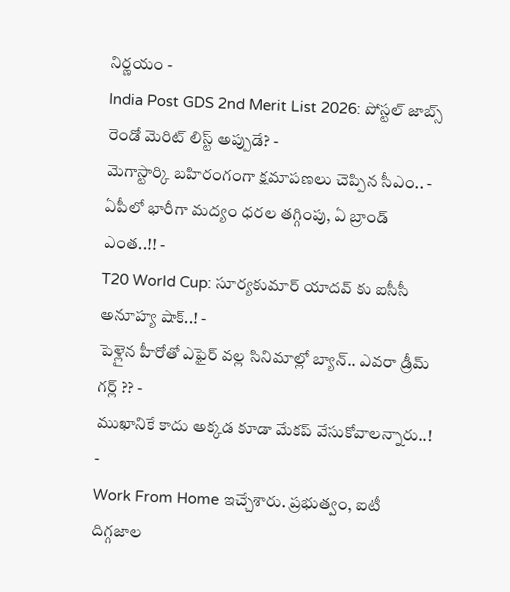నిర్ణయం -
India Post GDS 2nd Merit List 2026: పోస్టల్ జాబ్స్ రెండో మెరిట్ లిస్ట్ అప్పుడే? -
మెగాస్టార్కి బహిరంగంగా క్షమాపణలు చెప్పిన సీఎం.. -
ఏపీలో భారీగా మద్యం ధరల తగ్గింపు, ఏ బ్రాండ్ ఎంత..!! -
T20 World Cup: సూర్యకుమార్ యాదవ్ కు ఐసీసీ అనూహ్య షాక్..! -
పెళ్లైన హీరోతో ఎఫైర్ వల్ల సినిమాల్లో బ్యాన్.. ఎవరా డ్రీమ్ గర్ల్ ?? -
ముఖానికే కాదు అక్కడ కూడా మేకప్ వేసుకోవాలన్నారు..! -
Work From Home ఇచ్చేశారు. ప్రభుత్వం, ఐటీ దిగ్గజాల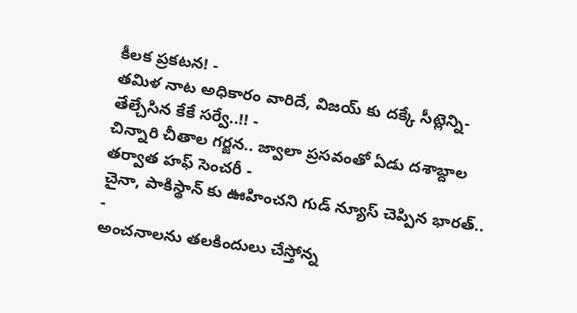కీలక ప్రకటన! -
తమిళ నాట అధికారం వారిదే, విజయ్ కు దక్కే సీట్లెన్ని- తేల్చేసిన కేకే సర్వే..!! -
చిన్నారి చీతాల గర్జన.. జ్వాలా ప్రసవంతో ఏడు దశాబ్దాల తర్వాత హఫ్ సెంచరీ -
చైనా, పాకిస్థాన్ కు ఊహించని గుడ్ న్యూస్ చెప్పిన భారత్.. -
అంచనాలను తలకిందులు చేస్తోన్న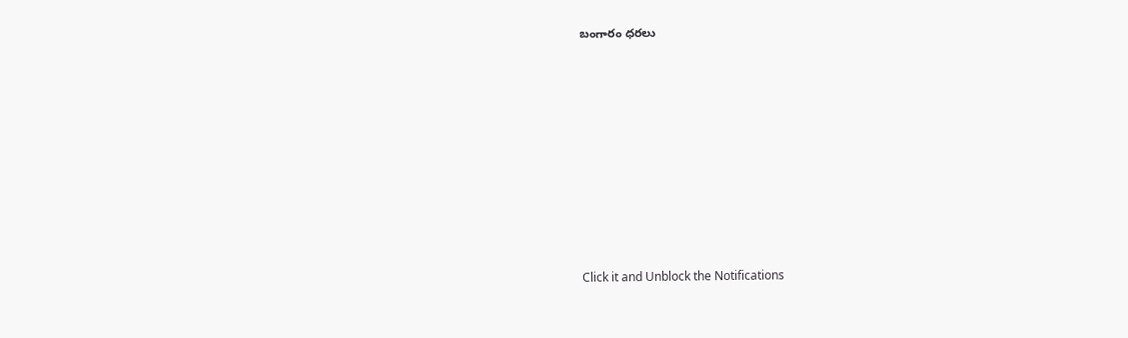బంగారం ధరలు












Click it and Unblock the Notifications